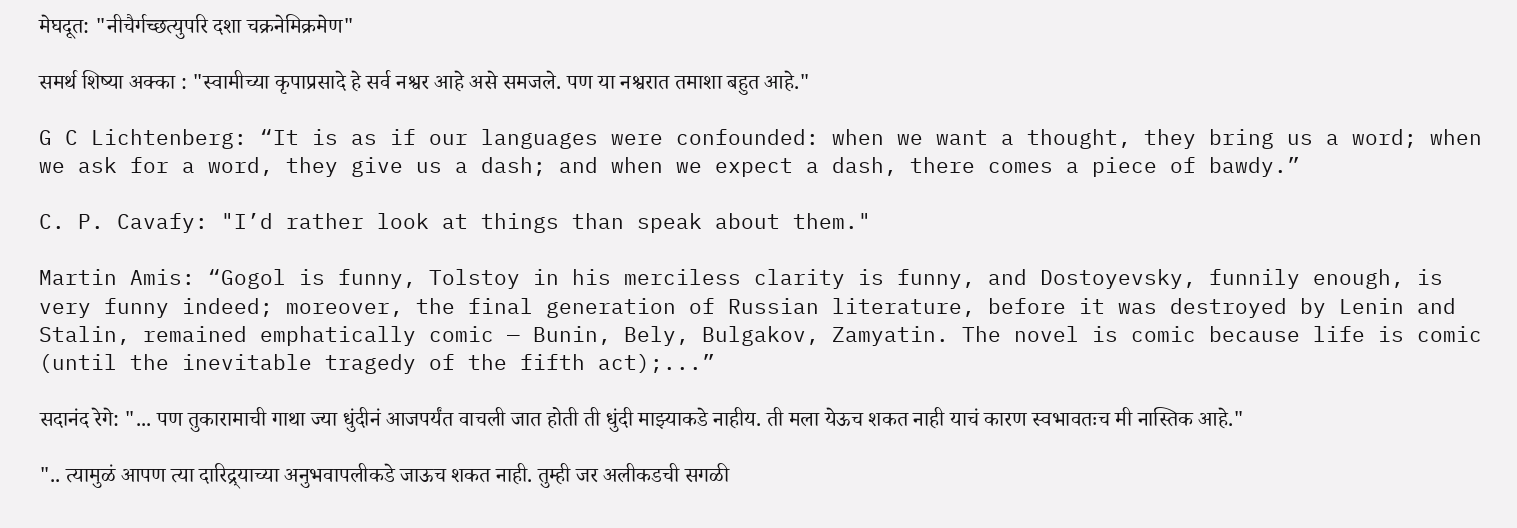मेघदूत: "नीचैर्गच्छत्युपरि दशा चक्रनेमिक्रमेण"

समर्थ शिष्या अक्का : "स्वामीच्या कृपाप्रसादे हे सर्व नश्वर आहे असे समजले. पण या नश्वरात तमाशा बहुत आहे."

G C Lichtenberg: “It is as if our languages were confounded: when we want a thought, they bring us a word; when we ask for a word, they give us a dash; and when we expect a dash, there comes a piece of bawdy.”

C. P. Cavafy: "I’d rather look at things than speak about them."

Martin Amis: “Gogol is funny, Tolstoy in his merciless clarity is funny, and Dostoyevsky, funnily enough, is very funny indeed; moreover, the final generation of Russian literature, before it was destroyed by Lenin and Stalin, remained emphatically comic — Bunin, Bely, Bulgakov, Zamyatin. The novel is comic because life is comic (until the inevitable tragedy of the fifth act);...”

सदानंद रेगे: "... पण तुकारामाची गाथा ज्या धुंदीनं आजपर्यंत वाचली जात होती ती धुंदी माझ्याकडे नाहीय. ती मला येऊच शकत नाही याचं कारण स्वभावतःच मी नास्तिक आहे."

".. त्यामुळं आपण त्या दारिद्र्याच्या अनुभवापलीकडे जाऊच शकत नाही. तुम्ही जर अलीकडची सगळी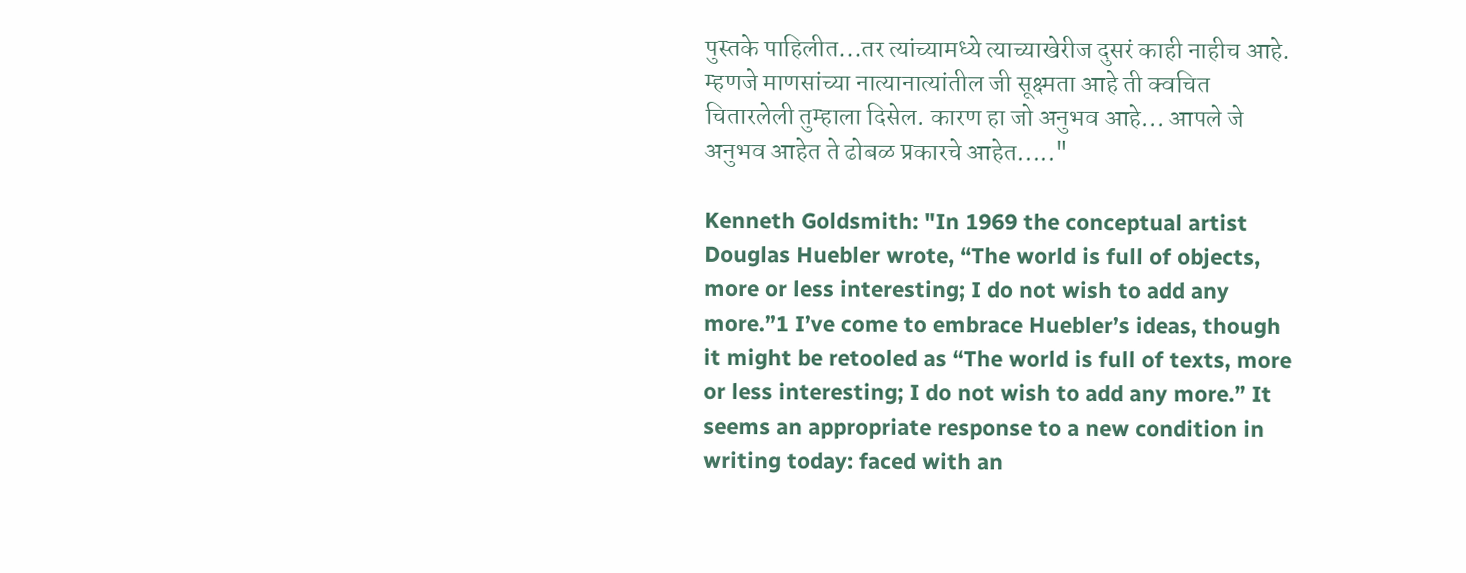पुस्तके पाहिलीत...तर त्यांच्यामध्ये त्याच्याखेरीज दुसरं काही नाहीच आहे. म्हणजे माणसांच्या नात्यानात्यांतील जी सूक्ष्मता आहे ती क्वचित चितारलेली तुम्हाला दिसेल. कारण हा जो अनुभव आहे... आपले जे अनुभव आहेत ते ढोबळ प्रकारचे आहेत....."

Kenneth Goldsmith: "In 1969 the conceptual artist Douglas Huebler wrote, “The world is full of objects, more or less interesting; I do not wish to add any more.”1 I’ve come to embrace Huebler’s ideas, though it might be retooled as “The world is full of texts, more or less interesting; I do not wish to add any more.” It seems an appropriate response to a new condition in writing today: faced with an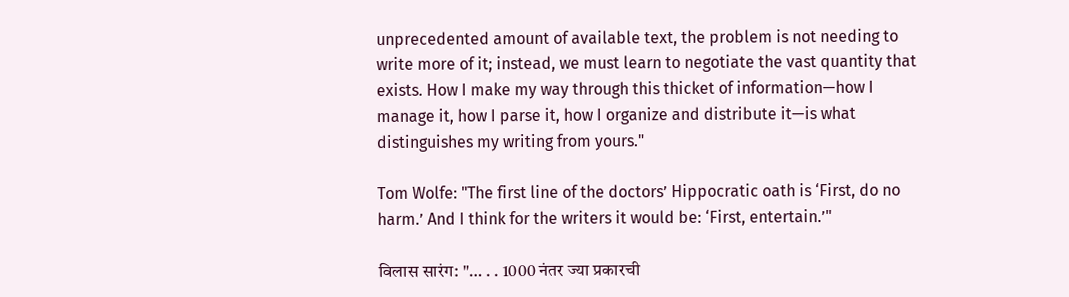unprecedented amount of available text, the problem is not needing to write more of it; instead, we must learn to negotiate the vast quantity that exists. How I make my way through this thicket of information—how I manage it, how I parse it, how I organize and distribute it—is what distinguishes my writing from yours."

Tom Wolfe: "The first line of the doctors’ Hippocratic oath is ‘First, do no harm.’ And I think for the writers it would be: ‘First, entertain.’"

विलास सारंग: "… . . 1000 नंतर ज्या प्रकारची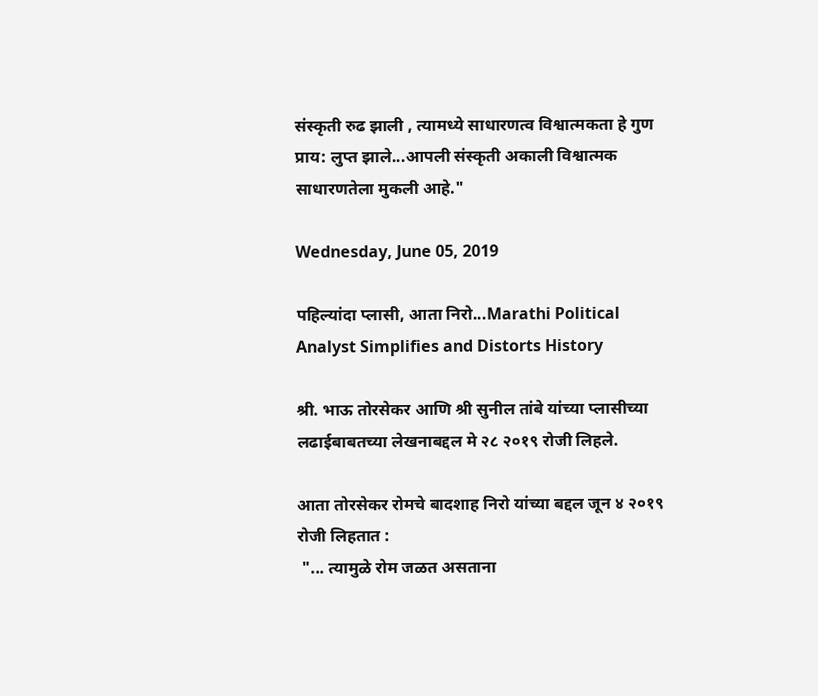संस्कृती रुढ झाली , त्यामध्ये साधारणत्व विश्वात्मकता हे गुण प्राय: लुप्त झाले...आपली संस्कृती अकाली विश्वात्मक साधारणतेला मुकली आहे."

Wednesday, June 05, 2019

पहिल्यांदा प्लासी, आता निरो...Marathi Political Analyst Simplifies and Distorts History

श्री. भाऊ तोरसेकर आणि श्री सुनील तांबे यांच्या प्लासीच्या लढाईबाबतच्या लेखनाबद्दल मे २८ २०१९ रोजी लिहले.

आता तोरसेकर रोमचे बादशाह निरो यांच्या बद्दल जून ४ २०१९ रोजी लिहतात :
 "... त्यामुळे रोम जळत असताना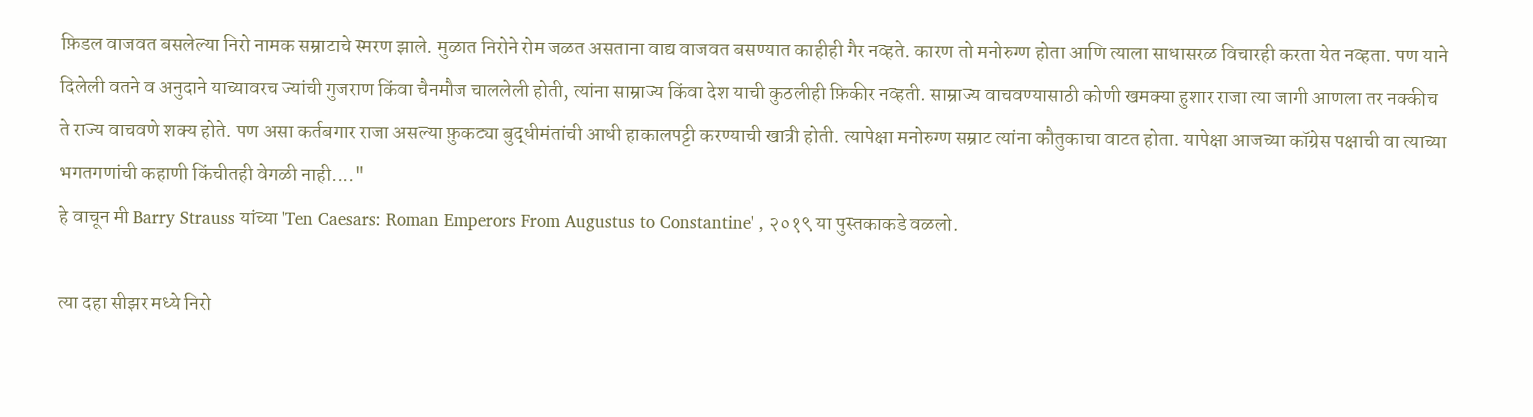फ़िडल वाजवत बसलेल्या निरो नामक सम्राटाचे स्मरण झाले. मुळात निरोने रोम जळत असताना वाद्य वाजवत बसण्यात काहीही गैर नव्हते. कारण तो मनोरुग्ण होता आणि त्याला साधासरळ विचारही करता येत नव्हता. पण याने दिलेली वतने व अनुदाने याच्यावरच ज्यांची गुजराण किंवा चैनमौज चाललेली होती, त्यांना साम्राज्य किंवा देश याची कुठलीही फ़िकीर नव्हती. साम्राज्य वाचवण्यासाठी कोणी खमक्या हुशार राजा त्या जागी आणला तर नक्कीच ते राज्य वाचवणे शक्य होते. पण असा कर्तबगार राजा असल्या फ़ुकट्या बुद्धीमंतांची आधी हाकालपट्टी करण्याची खात्री होती. त्यापेक्षा मनोरुग्ण सम्राट त्यांना कौतुकाचा वाटत होता. यापेक्षा आजच्या कॉग्रेस पक्षाची वा त्याच्या भगतगणांची कहाणी किंचीतही वेगळी नाही...."
हे वाचून मी Barry Strauss यांच्या 'Ten Caesars: Roman Emperors From Augustus to Constantine' , २०१९ या पुस्तकाकडे वळलो.

त्या दहा सीझर मध्ये निरो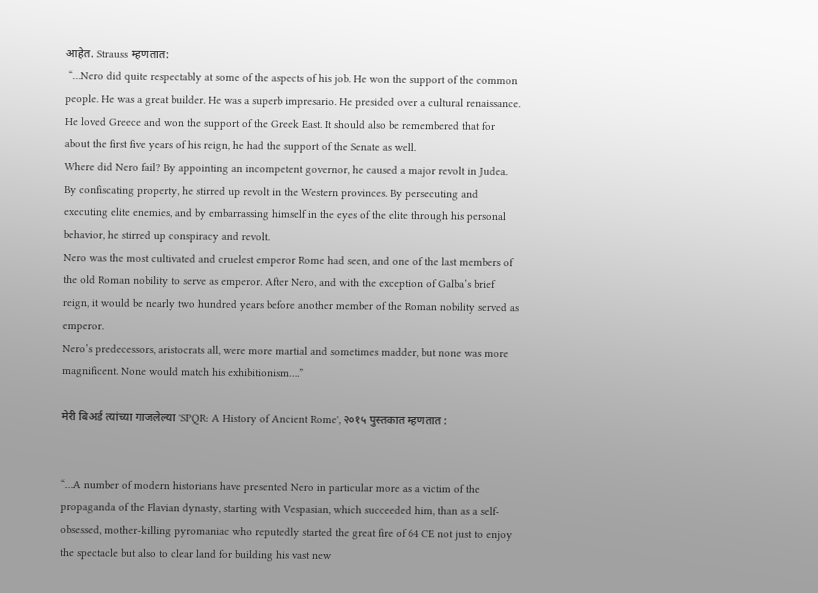आहेत. Strauss म्हणतात:
 “…Nero did quite respectably at some of the aspects of his job. He won the support of the common people. He was a great builder. He was a superb impresario. He presided over a cultural renaissance. He loved Greece and won the support of the Greek East. It should also be remembered that for about the first five years of his reign, he had the support of the Senate as well.
Where did Nero fail? By appointing an incompetent governor, he caused a major revolt in Judea. By confiscating property, he stirred up revolt in the Western provinces. By persecuting and executing elite enemies, and by embarrassing himself in the eyes of the elite through his personal behavior, he stirred up conspiracy and revolt.
Nero was the most cultivated and cruelest emperor Rome had seen, and one of the last members of the old Roman nobility to serve as emperor. After Nero, and with the exception of Galba’s brief reign, it would be nearly two hundred years before another member of the Roman nobility served as emperor.
Nero’s predecessors, aristocrats all, were more martial and sometimes madder, but none was more magnificent. None would match his exhibitionism….”

मेरी बिअर्ड त्यांच्या गाजलेल्या 'SPQR: A History of Ancient Rome', २०१५ पुस्तकात म्हणतात :


“…A number of modern historians have presented Nero in particular more as a victim of the propaganda of the Flavian dynasty, starting with Vespasian, which succeeded him, than as a self-obsessed, mother-killing pyromaniac who reputedly started the great fire of 64 CE not just to enjoy the spectacle but also to clear land for building his vast new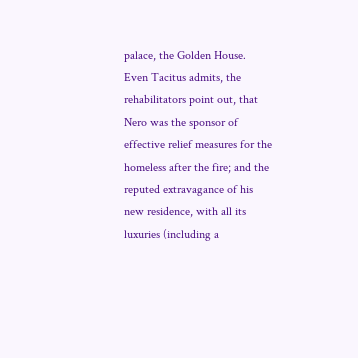palace, the Golden House. Even Tacitus admits, the rehabilitators point out, that Nero was the sponsor of effective relief measures for the homeless after the fire; and the reputed extravagance of his new residence, with all its luxuries (including a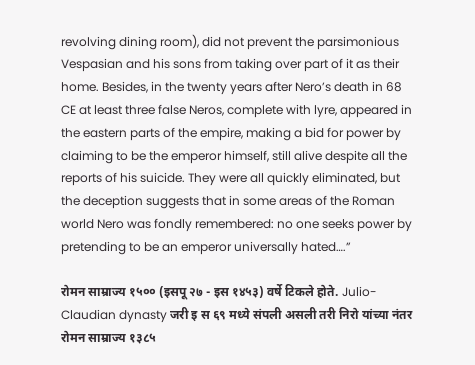revolving dining room), did not prevent the parsimonious Vespasian and his sons from taking over part of it as their home. Besides, in the twenty years after Nero’s death in 68 CE at least three false Neros, complete with lyre, appeared in the eastern parts of the empire, making a bid for power by claiming to be the emperor himself, still alive despite all the reports of his suicide. They were all quickly eliminated, but the deception suggests that in some areas of the Roman world Nero was fondly remembered: no one seeks power by pretending to be an emperor universally hated….”

रोमन साम्राज्य १५०० (इसपू २७ - इस १४५३) वर्षे टिकले होते. Julio-Claudian dynasty जरी इ स ६९ मध्ये संपली असली तरी निरो यांच्या नंतर रोमन साम्राज्य १३८५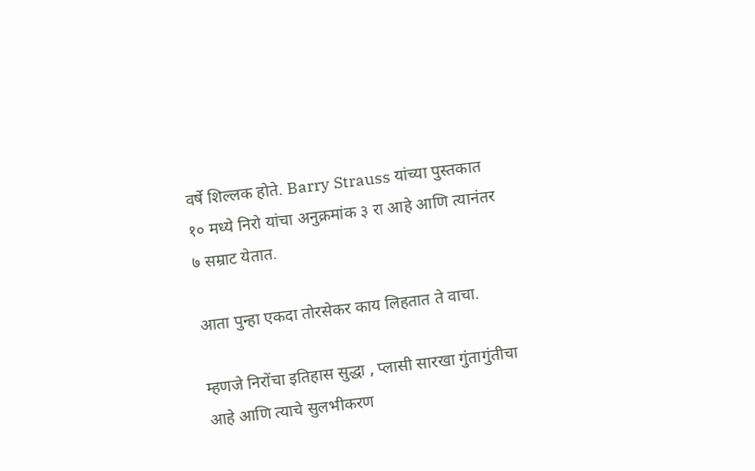वर्षे शिल्लक होते. Barry Strauss यांच्या पुस्तकात १० मध्ये निरो यांचा अनुक्रमांक ३ रा आहे आणि त्यानंतर ७ सम्राट येतात.

आता पुन्हा एकदा तोरसेकर काय लिहतात ते वाचा.

म्हणजे निरोंचा इतिहास सुद्धा , प्लासी सारखा गुंतागुंतीचा आहे आणि त्याचे सुलभीकरण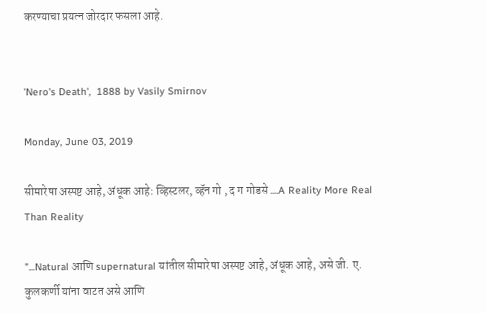करण्याचा प्रयत्न जोरदार फसला आहे.


'Nero's Death',  1888 by Vasily Smirnov

Monday, June 03, 2019

सीमारेषा अस्पष्ट आहे, अंधूक आहे: व्हिस्टलर, व्हॅन गो , द ग गोडसे ....A Reality More Real Than Reality

"...Natural आणि supernatural यांतील सीमारेषा अस्पष्ट आहे, अंधूक आहे, असे जी. ए. कुलकर्णी यांना वाटत असे आणि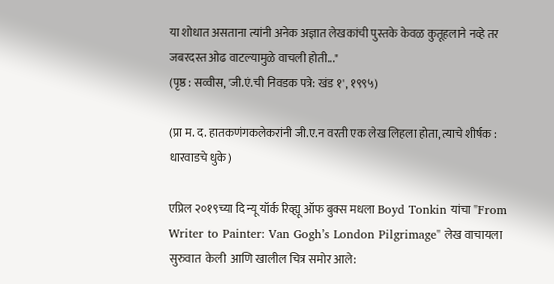या शोधात असताना त्यांनी अनेक अज्ञात लेखकांची पुस्तके केवळ कुतूहलाने नव्हे तर जबरदस्त ओढ वाटल्यामुळे वाचली होती..."
(पृष्ठ : सव्वीस, 'जी.एं.ची निवडक पत्रे: खंड १', १९९५)

(प्रा म. द. हातकणंगकलेकरांनी जी.ए.न वरती एक लेख लिहला होता, त्याचे शीर्षक : धारवाडचे धुके)

एप्रिल २०१९च्या दि न्यू यॉर्क रिव्ह्यू ऑफ बुक्स मधला Boyd Tonkin यांचा "From Writer to Painter: Van Gogh’s London Pilgrimage" लेख वाचायला सुरुवात  केली  आणि खालील चित्र समोर आले: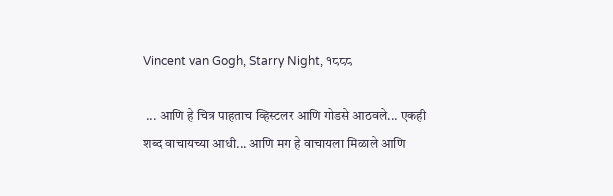Vincent van Gogh, Starry Night, १८८८

 ... आणि हे चित्र पाहताच व्हिस्टलर आणि गोडसे आठवले... एकही शब्द वाचायच्या आधी... आणि मग हे वाचायला मिळाले आणि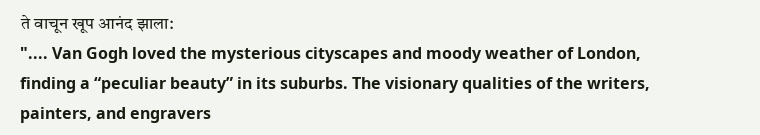ते वाचून खूप आनंद झाला:
".... Van Gogh loved the mysterious cityscapes and moody weather of London, finding a “peculiar beauty” in its suburbs. The visionary qualities of the writers, painters, and engravers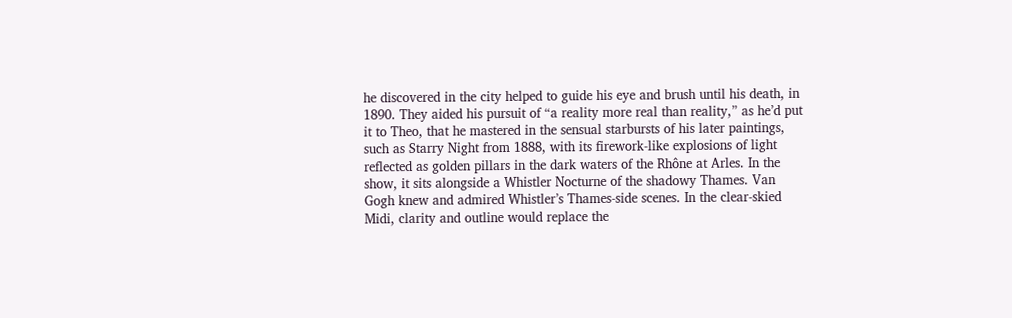he discovered in the city helped to guide his eye and brush until his death, in 1890. They aided his pursuit of “a reality more real than reality,” as he’d put it to Theo, that he mastered in the sensual starbursts of his later paintings, such as Starry Night from 1888, with its firework-like explosions of light reflected as golden pillars in the dark waters of the Rhône at Arles. In the show, it sits alongside a Whistler Nocturne of the shadowy Thames. Van Gogh knew and admired Whistler’s Thames-side scenes. In the clear-skied Midi, clarity and outline would replace the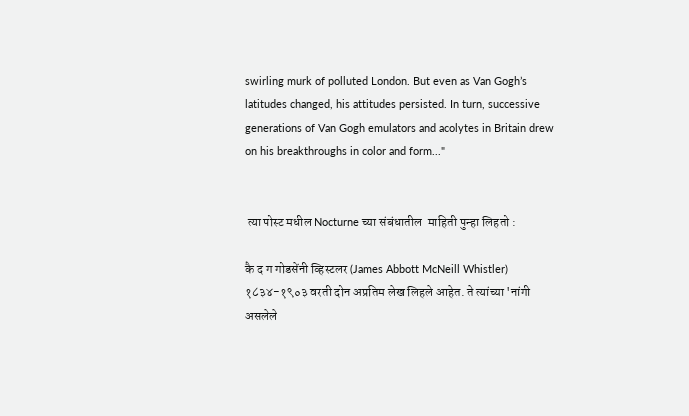swirling murk of polluted London. But even as Van Gogh’s latitudes changed, his attitudes persisted. In turn, successive generations of Van Gogh emulators and acolytes in Britain drew on his breakthroughs in color and form..."


 त्या पोस्ट मधील Nocturne च्या संबंधातील  माहिती पुन्हा लिहतो :

कै द ग गोडसेंनी व्हिस्टलर (James Abbott McNeill Whistler) १८३४-१९०३ वरती दोन अप्रतिम लेख लिहले आहेत. ते त्यांच्या 'नांगी असलेले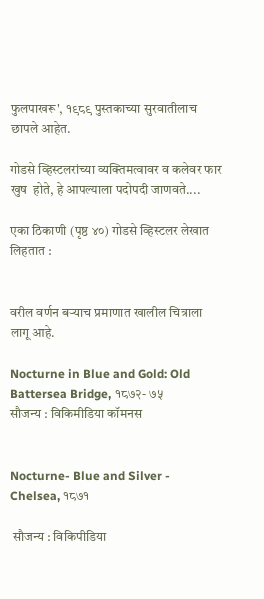फुलपाखरू', १९८९ पुस्तकाच्या सुरवातीलाच छापले आहेत.

गोडसे व्हिस्टलरांच्या व्यक्तिमत्वावर व कलेवर फार खुष  होते, हे आपल्याला पदोपदी जाणवते....

एका ठिकाणी (पृष्ठ ४०) गोडसे व्हिस्टलर लेखात लिहतात :


वरील वर्णन बऱ्याच प्रमाणात खालील चित्राला लागू आहे.

Nocturne in Blue and Gold: Old Battersea Bridge, १८७२- ७५
सौजन्य : विकिमीडिया कॉमनस


Nocturne- Blue and Silver - Chelsea, १८७१

 सौजन्य : विकिपीडिया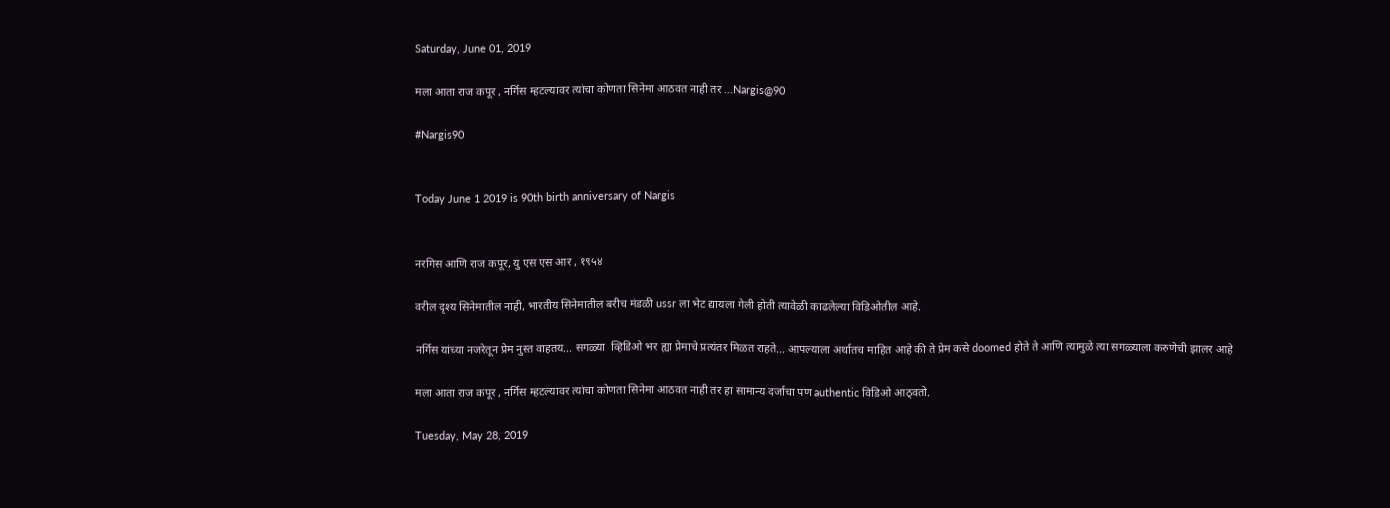Saturday, June 01, 2019

मला आता राज कपूर , नर्गिस म्हटल्यावर त्यांचा कोणता सिनेमा आठवत नाही तर ...Nargis@90

#Nargis90


Today June 1 2019 is 90th birth anniversary of Nargis


नरगिस आणि राज कपूर, यु एस एस आर , १९५४

वरील दृश्य सिनेमातील नाही, भारतीय सिनेमातील बरीच मंडळी ussr ला भेट द्यायला गेली होती त्यावेळी काढलेल्या विडिओतील आहे.

नर्गिस यांच्या नजरेतून प्रेम नुस्त वाहतय... सगळ्या  व्हिडिओ भर ह्या प्रेमाचे प्रत्यंतर मिळत राहते... आपल्याला अर्थातच माहित आहे की ते प्रेम कसे doomed होते ते आणि त्यामुळे त्या सगळ्याला करुणेची झालर आहे

मला आता राज कपूर , नर्गिस म्हटल्यावर त्यांचा कोणता सिनेमा आठवत नाही तर हा सामान्य दर्जाचा पण authentic विडिओ आठ्वतो.

Tuesday, May 28, 2019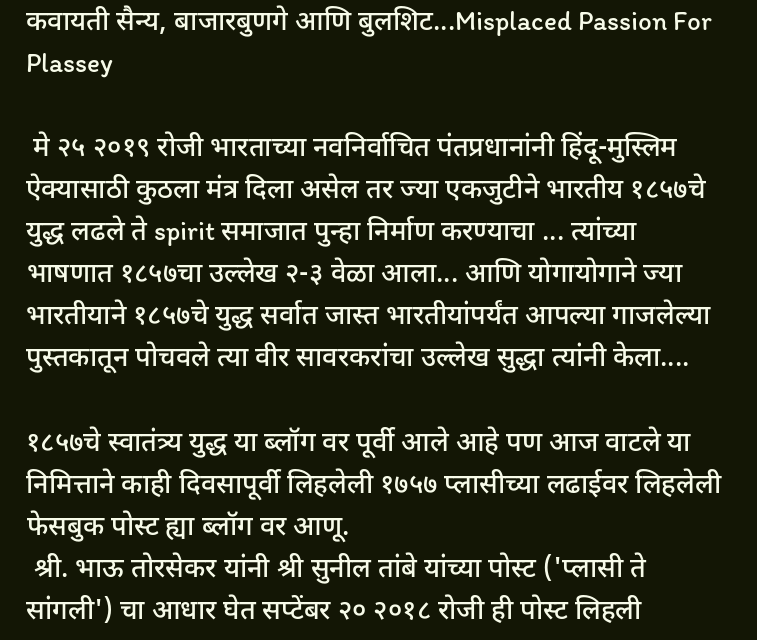कवायती सैन्य, बाजारबुणगे आणि बुलशिट...Misplaced Passion For Plassey

 मे २५ २०१९ रोजी भारताच्या नवनिर्वाचित पंतप्रधानांनी हिंदू-मुस्लिम ऐक्यासाठी कुठला मंत्र दिला असेल तर ज्या एकजुटीने भारतीय १८५७चे युद्ध लढले ते spirit समाजात पुन्हा निर्माण करण्याचा ... त्यांच्या भाषणात १८५७चा उल्लेख २-३ वेळा आला... आणि योगायोगाने ज्या भारतीयाने १८५७चे युद्ध सर्वात जास्त भारतीयांपर्यंत आपल्या गाजलेल्या पुस्तकातून पोचवले त्या वीर सावरकरांचा उल्लेख सुद्धा त्यांनी केला....

१८५७चे स्वातंत्र्य युद्ध या ब्लॉग वर पूर्वी आले आहे पण आज वाटले या निमित्ताने काही दिवसापूर्वी लिहलेली १७५७ प्लासीच्या लढाईवर लिहलेली फेसबुक पोस्ट ह्या ब्लॉग वर आणू.
 श्री. भाऊ तोरसेकर यांनी श्री सुनील तांबे यांच्या पोस्ट ('प्लासी ते सांगली') चा आधार घेत सप्टेंबर २० २०१८ रोजी ही पोस्ट लिहली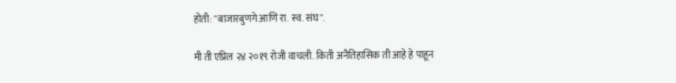होती: "बाजारबुणगे आणि रा. स्व. संघ".

मी ती एप्रिल २४ २०१९ रोजी वाचली. किती अनैतिहासिक ती आहे हे पाहून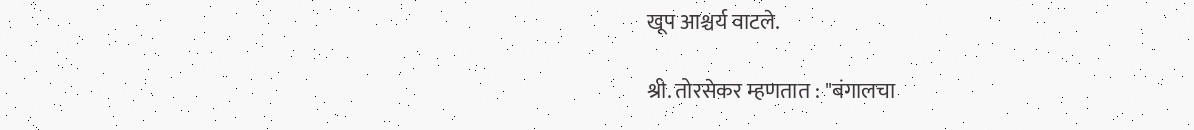खूप आश्चर्य वाटले.

श्री. तोरसेकर म्हणतात : "बंगालचा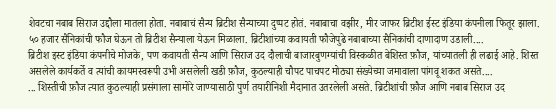शेवटचा नबाब सिराज उद्दौला मातला होता. नबाबाचं सैन्य ब्रिटीश सैन्याच्या दुप्पट होतं. नबाबाचा वझीर, मीर जाफर ब्रिटीश ईस्ट इंडिया कंपनीला फितूर झाला. ५० हजार सैनिकांची फौज घेऊन तो ब्रिटीश सैन्याला येऊन मिळाला. ब्रिटीशांच्या कवायती फौजेपुढे नबाबाच्या सैनिकांची दाणादाण उडाली....
ब्रिटीश इस्ट इंडिया कंपनीचे मोजके, पण कवायती सैन्य आणि सिराज उद दौलाची बाजारबुणग्यांची विस्कळीत बेशिस्त फ़ौज, यांच्यातली ही लढाई आहे. शिस्त असलेले कार्यकर्ते व त्यांची कायमस्वरूपी उभी असलेली खडी फ़ौज, कुठल्याही चौपट पाचपट मोठ्या संख्येच्या जमावाला पांगवू शकत असते....
... शिस्तीची फ़ौज त्यात कुठल्याही प्रसंगाला सामोरे जाण्यासाठी पुर्ण तयारीनिशी मैदानात उतरलेली असते. ब्रिटीशांची फ़ौज आणि नबाब सिराज उद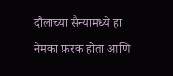दौलाच्या सैन्यामध्ये हा नेमका फ़रक होता आणि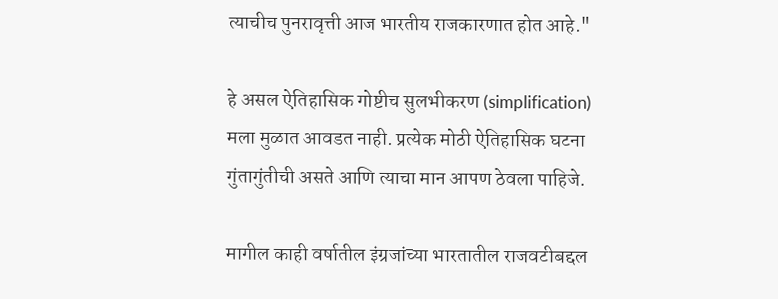त्याचीच पुनरावृत्ती आज भारतीय राजकारणात होत आहे."

हे असल ऐतिहासिक गोष्टीच सुलभीकरण (simplification) मला मुळात आवडत नाही. प्रत्येक मोठी ऐतिहासिक घटना गुंतागुंतीची असते आणि त्याचा मान आपण ठेवला पाहिजे.

मागील काही वर्षातील इंग्रजांच्या भारतातील राजवटीबद्दल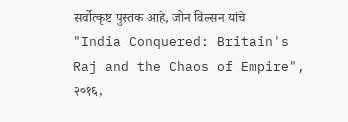सर्वोत्कृष्ट पुस्तक आहे, जोन विल्सन यांचे "India Conquered: Britain's Raj and the Chaos of Empire", २०१६,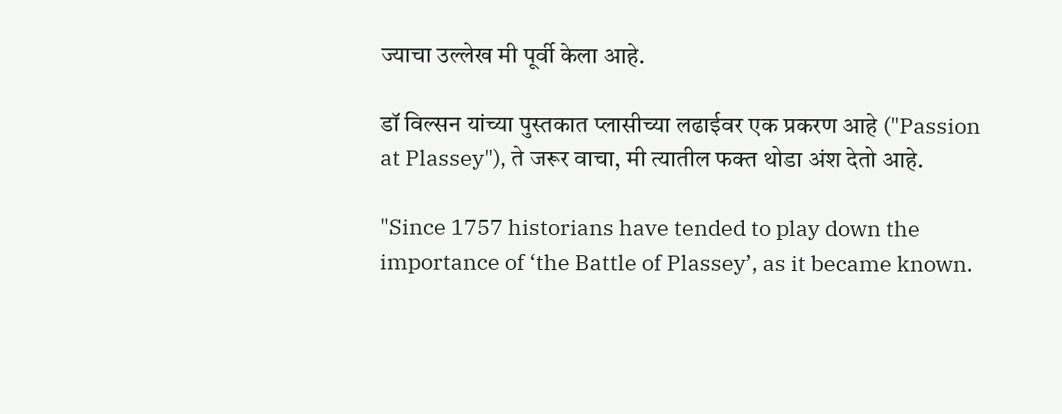ज्याचा उल्लेख मी पूर्वी केला आहे.

डॉ विल्सन यांच्या पुस्तकात प्लासीच्या लढाईवर एक प्रकरण आहे ("Passion at Plassey"), ते जरूर वाचा, मी त्यातील फक्त थोडा अंश देतो आहे.

"Since 1757 historians have tended to play down the importance of ‘the Battle of Plassey’, as it became known.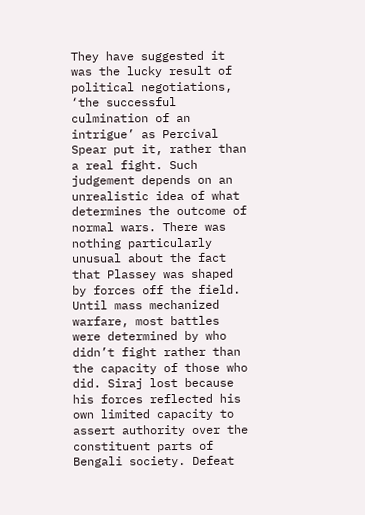They have suggested it was the lucky result of political negotiations, ‘the successful culmination of an intrigue’ as Percival Spear put it, rather than a real fight. Such judgement depends on an unrealistic idea of what determines the outcome of normal wars. There was nothing particularly unusual about the fact that Plassey was shaped by forces off the field. Until mass mechanized warfare, most battles were determined by who didn’t fight rather than the capacity of those who did. Siraj lost because his forces reflected his own limited capacity to assert authority over the constituent parts of Bengali society. Defeat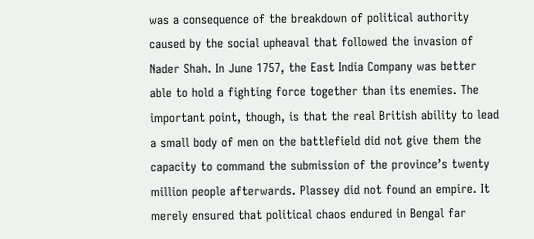was a consequence of the breakdown of political authority caused by the social upheaval that followed the invasion of Nader Shah. In June 1757, the East India Company was better able to hold a fighting force together than its enemies. The important point, though, is that the real British ability to lead a small body of men on the battlefield did not give them the capacity to command the submission of the province’s twenty million people afterwards. Plassey did not found an empire. It merely ensured that political chaos endured in Bengal far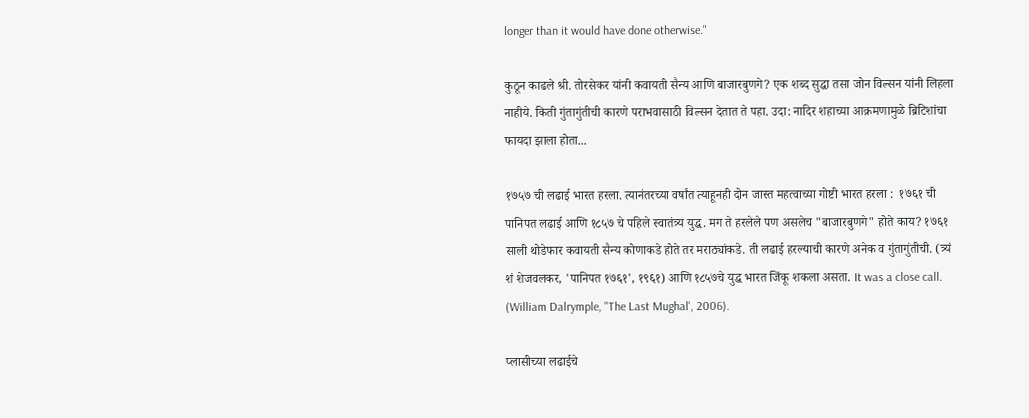longer than it would have done otherwise."

कुठून काढले श्री. तोरसेकर यांनी कवायती सैन्य आणि बाजारबुणगे? एक शब्द सुद्धा तसा जोन विल्सन यांनी लिहला नाहीये. किती गुंतागुंतीची कारणे पराभवासाठी विल्सन देतात ते पहा. उदा: नादिर शहाच्या आक्रमणामुळे ब्रिटिशांचा फायदा झाला होता...

१७५७ ची लढाई भारत हरला. त्यानंतरच्या वर्षांत त्याहूनही दोन जास्त महत्वाच्या गोष्टी भारत हरला :  १७६१ ची पानिपत लढाई आणि १८५७ चे पहिले स्वातंत्र्य युद्ध. मग ते हरलेले पण असलेच "बाजारबुणगे" होते काय? १७६१ साली थोडेफार कवायती सैन्य कोणाकडे होते तर मराठ्यांकडे. ती लढाई हरल्याची कारणे अनेक व गुंतागुंतीची. (त्र्यं शं शेजवलकर, 'पानिपत १७६१', १९६१) आणि १८५७चे युद्ध भारत जिंकू शकला असता. It was a close call.  (William Dalrymple, "The Last Mughal', 2006).

प्लासीच्या लढाईचे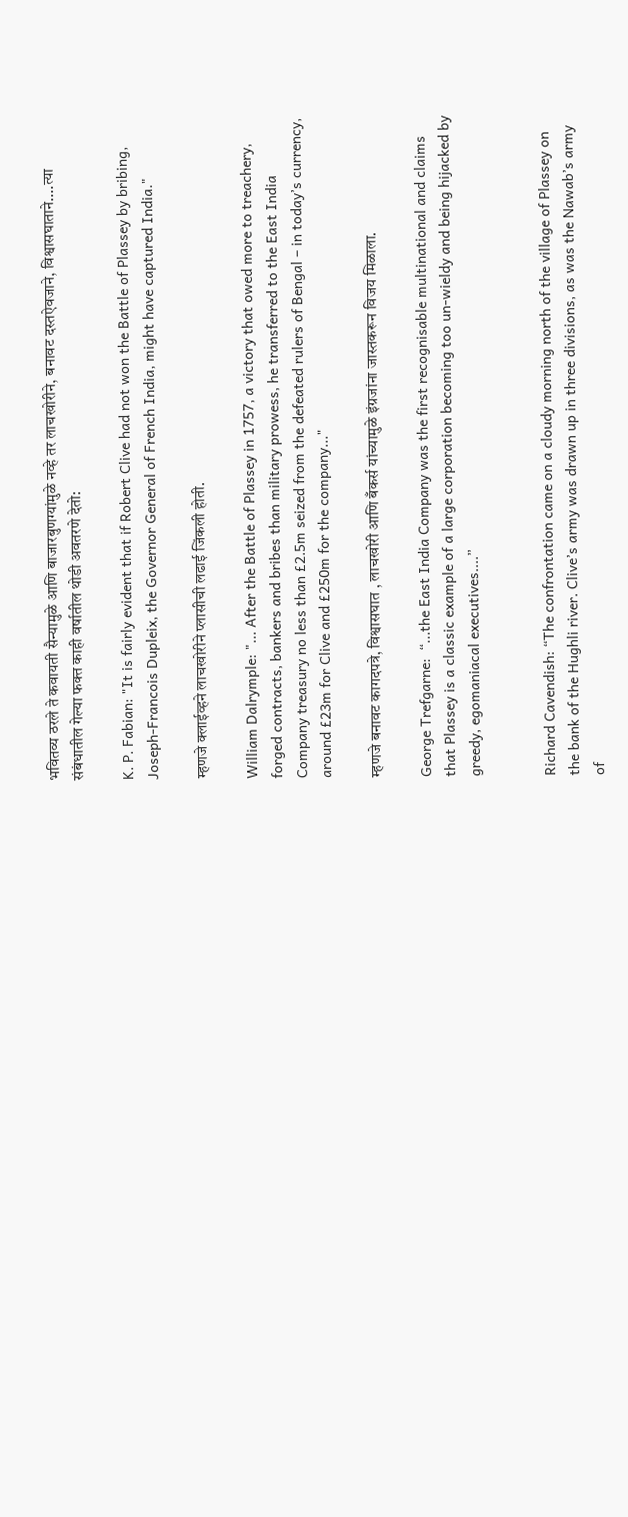भवितव्य ठरले ते कवायती सैन्यामुळे आणि बाजारबुणग्यांमुळे नव्हे तर लाचखोरीने, बनावट दस्तऐवजाने, विश्वासघाताने....त्या संबंधातील गेल्या फक्त काही वर्षातील थोडी अवतरणे देतो:

K. P. Fabian: "It is fairly evident that if Robert Clive had not won the Battle of Plassey by bribing, Joseph-Francois Dupleix, the Governor General of French India, might have captured India."

म्हणजे क्लाईव्हने लाचखोरीने प्लासीची लढाई जिंकली होती.

William Dalrymple: "... After the Battle of Plassey in 1757, a victory that owed more to treachery, forged contracts, bankers and bribes than military prowess, he transferred to the East India Company treasury no less than £2.5m seized from the defeated rulers of Bengal – in today’s currency, around £23m for Clive and £250m for the company..."

म्हणजे बनावट कागदपत्रे, विश्वासघात , लाचखोरी आणि बँकर्स यांच्यामुळे इंग्रजांना जास्तकरून विजय मिळाला.

George Trefgarne:  “...the East India Company was the first recognisable multinational and claims that Plassey is a classic example of a large corporation becoming too un-wieldy and being hijacked by greedy, egomaniacal executives....”


Richard Cavendish: “The confrontation came on a cloudy morning north of the village of Plassey on the bank of the Hughli river. Clive’s army was drawn up in three divisions, as was the Nawab’s army of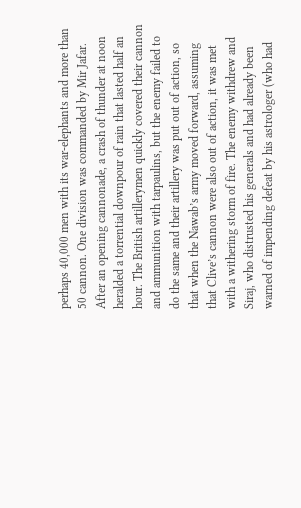perhaps 40,000 men with its war-elephants and more than 50 cannon. One division was commanded by Mir Jafar. After an opening cannonade, a crash of thunder at noon heralded a torrential downpour of rain that lasted half an hour. The British artillerymen quickly covered their cannon and ammunition with tarpaulins, but the enemy failed to do the same and their artillery was put out of action, so that when the Nawab’s army moved forward, assuming that Clive’s cannon were also out of action, it was met with a withering storm of fire. The enemy withdrew and Siraj, who distrusted his generals and had already been warned of impending defeat by his astrologer (who had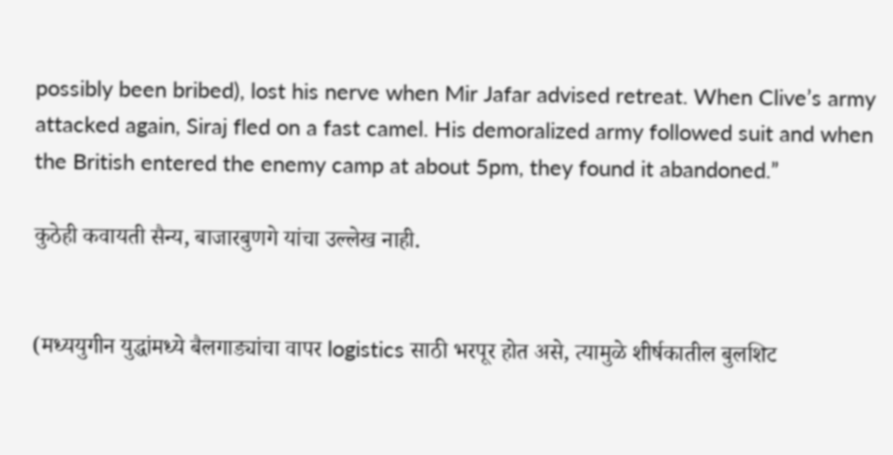possibly been bribed), lost his nerve when Mir Jafar advised retreat. When Clive’s army attacked again, Siraj fled on a fast camel. His demoralized army followed suit and when the British entered the enemy camp at about 5pm, they found it abandoned.”

कुठेही कवायती सैन्य, बाजारबुणगे यांचा उल्लेख नाही.


(मध्ययुगीन युद्धांमध्ये बैलगाड्यांचा वापर logistics साठी भरपूर होत असे, त्यामुळे शीर्षकातील बुलशिट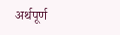अर्थपूर्ण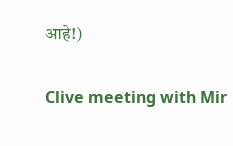आहे!)

Clive meeting with Mir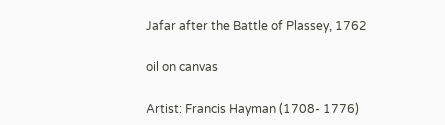Jafar after the Battle of Plassey, 1762

oil on canvas

Artist: Francis Hayman (1708- 1776)